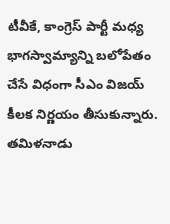టీవీకే, కాంగ్రెస్ పార్టీ మధ్య భాగస్వామ్యాన్ని బలోపేతం చేసే విధంగా సీఎం విజయ్ కీలక నిర్ణయం తీసుకున్నారు. తమిళనాడు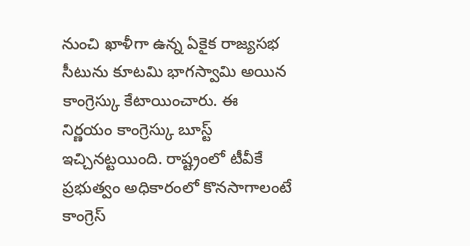నుంచి ఖాళీగా ఉన్న ఏకైక రాజ్యసభ సీటును కూటమి భాగస్వామి అయిన కాంగ్రెస్కు కేటాయించారు. ఈ నిర్ణయం కాంగ్రెస్కు బూస్ట్ ఇచ్చినట్టయింది. రాష్ట్రంలో టీవీకే ప్రభుత్వం అధికారంలో కొనసాగాలంటే కాంగ్రెస్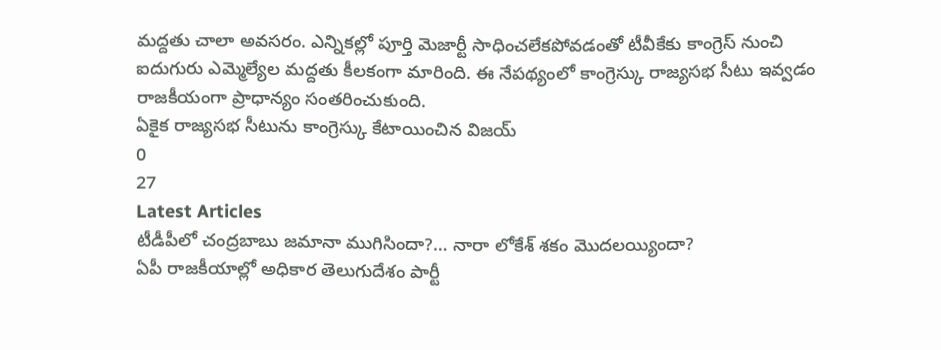మద్దతు చాలా అవసరం. ఎన్నికల్లో పూర్తి మెజార్టీ సాధించలేకపోవడంతో టీవీకేకు కాంగ్రెస్ నుంచి ఐదుగురు ఎమ్మెల్యేల మద్దతు కీలకంగా మారింది. ఈ నేపథ్యంలో కాంగ్రెస్కు రాజ్యసభ సీటు ఇవ్వడం రాజకీయంగా ప్రాధాన్యం సంతరించుకుంది.
ఏకైక రాజ్యసభ సీటును కాంగ్రెస్కు కేటాయించిన విజయ్
0
27
Latest Articles
టీడీపీలో చంద్రబాబు జమానా ముగిసిందా?… నారా లోకేశ్ శకం మొదలయ్యిందా?
ఏపీ రాజకీయాల్లో అధికార తెలుగుదేశం పార్టీ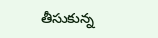తీసుకున్న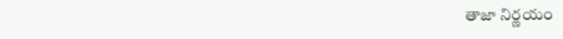తాజా నిర్ణయం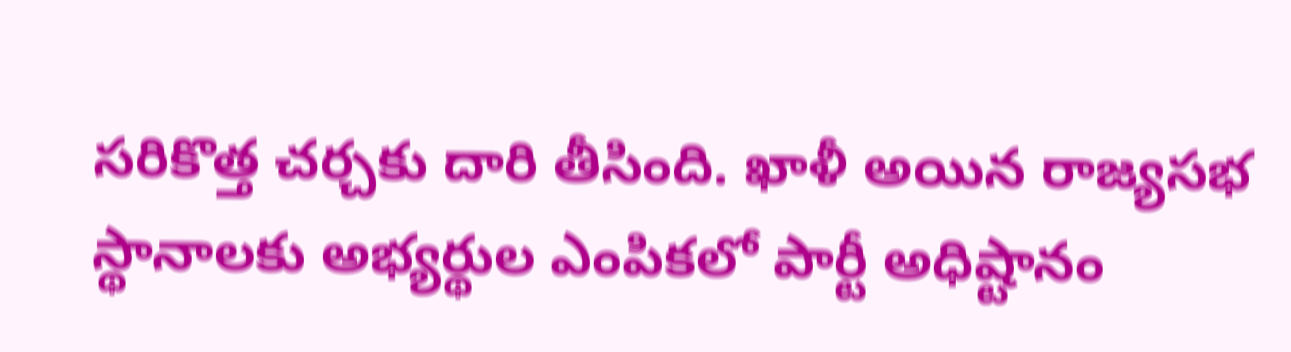సరికొత్త చర్చకు దారి తీసింది. ఖాళీ అయిన రాజ్యసభ స్థానాలకు అభ్యర్థుల ఎంపికలో పార్టీ అధిష్టానం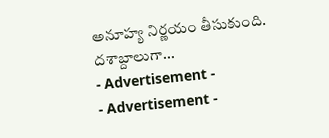అనూహ్య నిర్ణయం తీసుకుంది. దశాబ్దాలుగా...
- Advertisement -
- Advertisement -